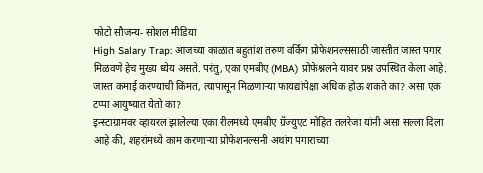फोटो सौजन्य- सोशल मीडिया
High Salary Trap: आजच्या काळात बहुतांश तरुण वर्किंग प्रोफेशनल्ससाठी जास्तीत जास्त पगार मिळवणे हेच मुख्य ध्येय असते. परंतु, एका एमबीए (MBA) प्रोफेश्नलने यावर प्रश्न उपस्थित केला आहे. जास्त कमाई करण्याची किंमत, त्यापासून मिळणाऱ्या फायद्यांपेक्षा अधिक होऊ शकते का? असा एक टप्पा आयुष्यात येतो का?
इन्स्टाग्रामवर व्हायरल झालेल्या एका रीलमध्ये एमबीए ग्रॅज्युएट मोहित तलरेजा यांनी असा सल्ला दिला आहे की, शहरांमध्ये काम करणाऱ्या प्रोफेशनल्सनी अथांग पगाराच्या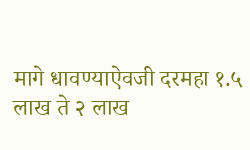मागे धावण्याऐवजी दरमहा १.५ लाख ते २ लाख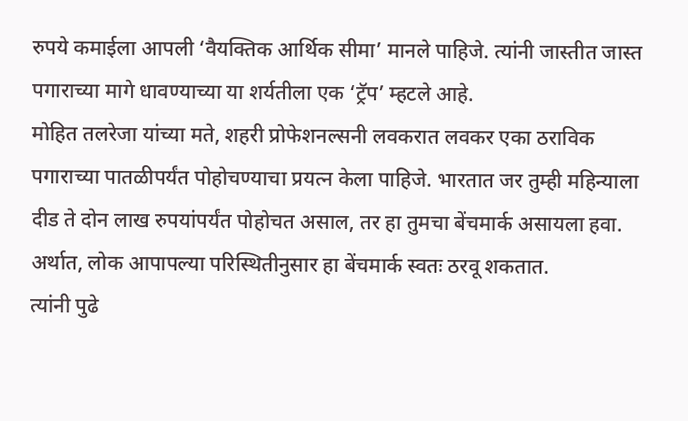रुपये कमाईला आपली ‘वैयक्तिक आर्थिक सीमा’ मानले पाहिजे. त्यांनी जास्तीत जास्त पगाराच्या मागे धावण्याच्या या शर्यतीला एक ‘ट्रॅप’ म्हटले आहे.
मोहित तलरेजा यांच्या मते, शहरी प्रोफेशनल्सनी लवकरात लवकर एका ठराविक पगाराच्या पातळीपर्यंत पोहोचण्याचा प्रयत्न केला पाहिजे. भारतात जर तुम्ही महिन्याला दीड ते दोन लाख रुपयांपर्यंत पोहोचत असाल, तर हा तुमचा बेंचमार्क असायला हवा. अर्थात, लोक आपापल्या परिस्थितीनुसार हा बेंचमार्क स्वतः ठरवू शकतात.
त्यांनी पुढे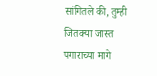सांगितले की, तुम्ही जितक्या जास्त पगाराच्या मागे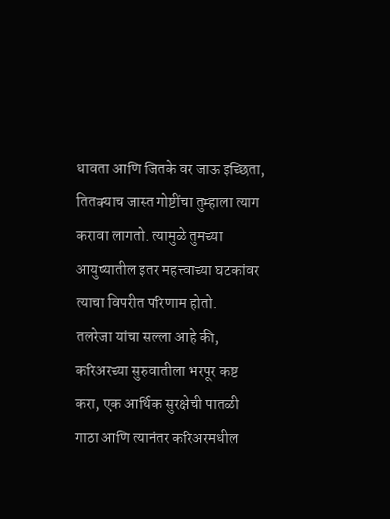धावता आणि जितके वर जाऊ इच्छिता, तितक्याच जास्त गोष्टींचा तुम्हाला त्याग करावा लागतो. त्यामुळे तुमच्या आयुष्यातील इतर महत्त्वाच्या घटकांवर त्याचा विपरीत परिणाम होतो.
तलरेजा यांचा सल्ला आहे की, करिअरच्या सुरुवातीला भरपूर कष्ट करा, एक आर्थिक सुरक्षेची पातळी गाठा आणि त्यानंतर करिअरमधील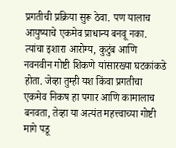प्रगतीची प्रक्रिया सुरू ठेवा. पण यालाच आयुष्याचे एकमेव प्राधान्य बनवू नका.
त्यांचा इशारा आरोग्य, कुटुंब आणि नवनवीन गोष्टी शिकणे यांसारख्या घटकांकडे होता. जेव्हा तुम्ही यश किंवा प्रगतीचा एकमेव निकष हा पगार आणि कामालाच बनवता, तेव्हा या अत्यंत महत्त्वाच्या गोष्टी मागे पडू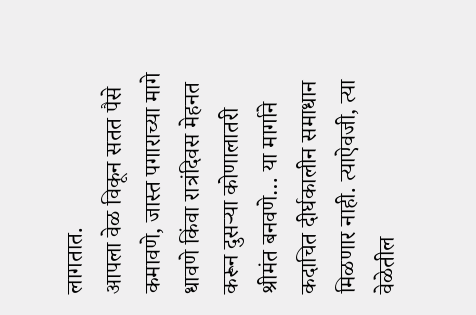लागतात.
आपला वेळ विकून सतत पैसे कमावणे, जास्त पगाराच्या मागे धावणे किंवा रात्रंदिवस मेहनत करून दुसऱ्या कोणालातरी श्रीमंत बनवणे… या मार्गाने कदाचित दीर्घकालीन समाधान मिळणार नाही. त्याऐवजी, त्या वेळेतील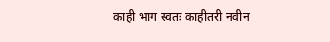काही भाग स्वतः काहीतरी नवीन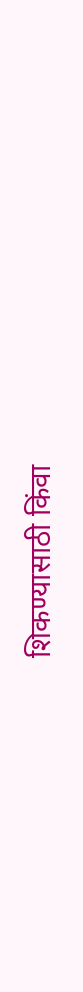शिकण्यासाठी किंवा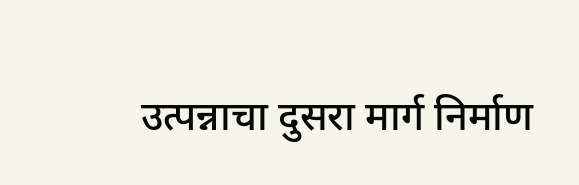उत्पन्नाचा दुसरा मार्ग निर्माण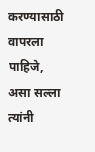करण्यासाठी वापरला पाहिजे, असा सल्ला त्यांनी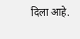दिला आहे.